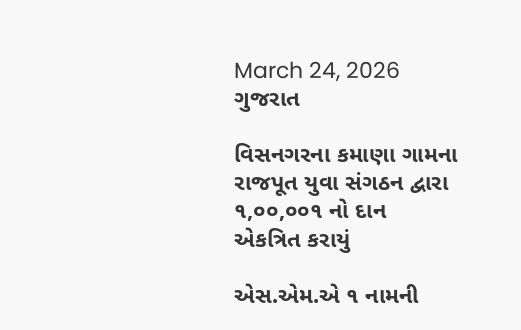March 24, 2026
ગુજરાત

વિસનગરના કમાણા ગામના રાજપૂત યુવા સંગઠન દ્વારા ૧,૦૦,૦૦૧ નો દાન એકત્રિત કરાયું

એસ.એમ.એ ૧ નામની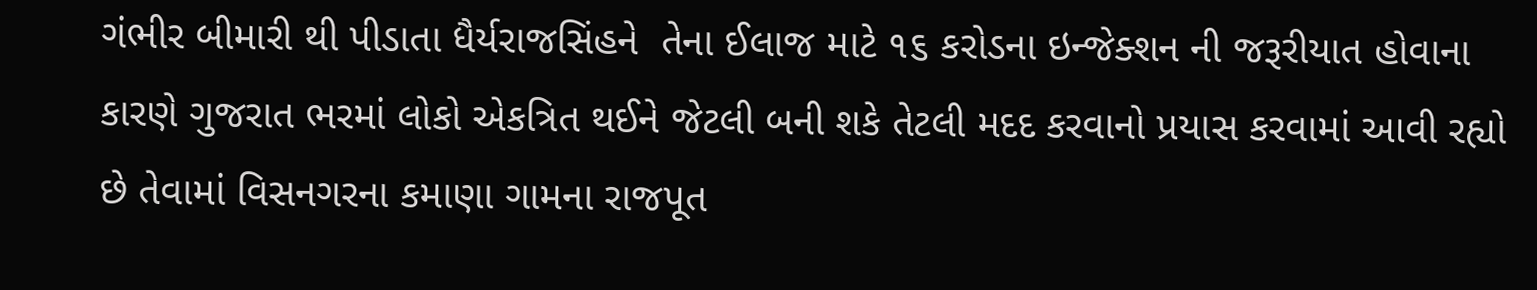ગંભીર બીમારી થી પીડાતા ધૈર્યરાજસિંહને  તેના ઈલાજ માટે ૧૬ કરોડના ઇન્જેક્શન ની જરૂરીયાત હોવાના કારણે ગુજરાત ભરમાં લોકો એકત્રિત થઈને જેટલી બની શકે તેટલી મદદ કરવાનો પ્રયાસ કરવામાં આવી રહ્યો છે તેવામાં વિસનગરના કમાણા ગામના રાજપૂત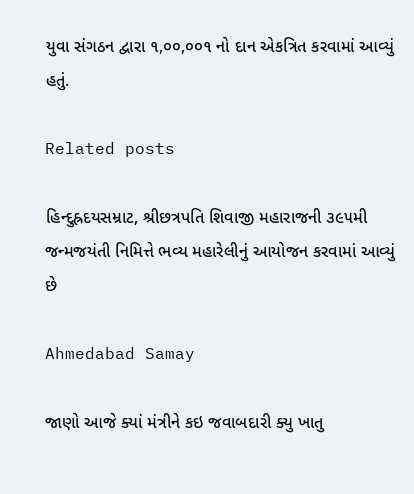યુવા સંગઠન દ્વારા ૧,૦૦,૦૦૧ નો દાન એકત્રિત કરવામાં આવ્યું હતું.

Related posts

હિન્દુહ્રદયસમ્રાટ, શ્રીછત્રપતિ શિવાજી મહારાજની ૩૯૫મી જન્મજયંતી નિમિત્તે ભવ્ય મહારેલીનું આયોજન કરવામાં આવ્યું છે

Ahmedabad Samay

જાણો આજે ક્યાં મંત્રીને કઇ જવાબદારી ક્યુ ખાતુ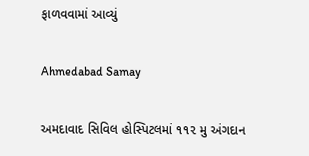ફાળવવામાં આવ્યું

Ahmedabad Samay

અમદાવાદ સિવિલ હોસ્પિટલમાં ૧૧૨ મુ અંગદાન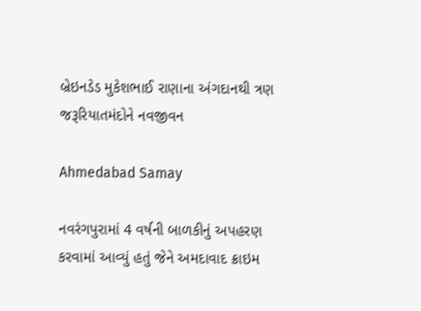બ્રેઇનડેડ મુકેશભાઈ રાણાના અંગદાનથી ત્રણ જરૂરિયાતમંદોને નવજીવન

Ahmedabad Samay

નવરંગપુરામાં 4 વર્ષની બાળકીનું અપહરણ કરવામાં આવ્યું હતું જેને અમદાવાદ ક્રાઇમ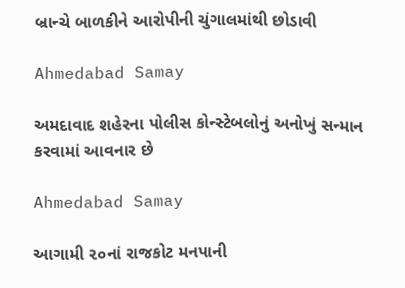બ્રાન્ચે બાળકીને આરોપીની ચુંગાલમાંથી છોડાવી

Ahmedabad Samay

અમદાવાદ શહેરના પોલીસ કોન્સ્ટેબલોનું અનોખું સન્માન કરવામાં આવનાર છે

Ahmedabad Samay

આગામી ૨૦નાં રાજકોટ મનપાની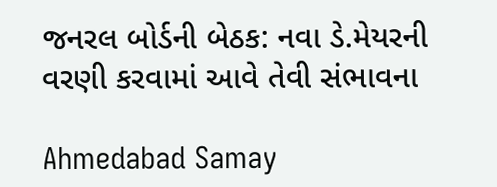જનરલ બોર્ડની બેઠક: નવા ડે.મેયરની વરણી કરવામાં આવે તેવી સંભાવના

Ahmedabad Samay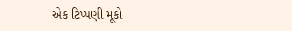એક ટિપ્પણી મૂકો